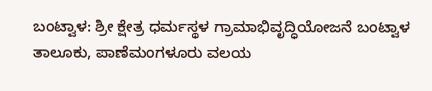ಬಂಟ್ವಾಳ: ಶ್ರೀ ಕ್ಷೇತ್ರ ಧರ್ಮಸ್ಥಳ ಗ್ರಾಮಾಭಿವೃದ್ಧಿಯೋಜನೆ ಬಂಟ್ವಾಳ ತಾಲೂಕು, ಪಾಣೆಮಂಗಳೂರು ವಲಯ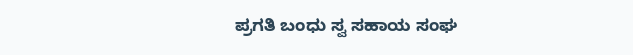ಪ್ರಗತಿ ಬಂಧು ಸ್ವ ಸಹಾಯ ಸಂಘ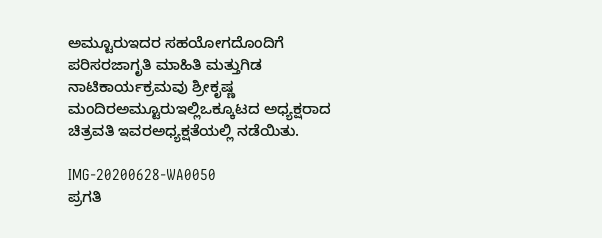ಅಮ್ಟೂರುಇದರ ಸಹಯೋಗದೊಂದಿಗೆ ಪರಿಸರಜಾಗೃತಿ ಮಾಹಿತಿ ಮತ್ತುಗಿಡ ನಾಟಿಕಾರ್ಯಕ್ರಮವು ಶ್ರೀಕೃಷ್ಣ ಮಂದಿರಅಮ್ಟೂರುಇಲ್ಲಿಒಕ್ಕೂಟದ ಅಧ್ಯಕ್ಷರಾದ ಚಿತ್ರವತಿ ಇವರಅಧ್ಯಕ್ಷತೆಯಲ್ಲಿ ನಡೆಯಿತು.

IMG-20200628-WA0050
ಪ್ರಗತಿ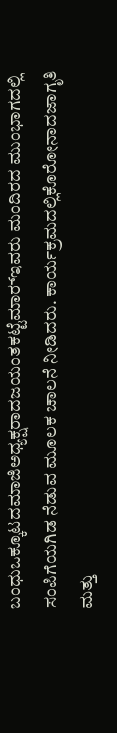ಬಂಧುಒಕ್ಕೂಟದಮಾಜಿಅಧ್ಯಕ್ಷರಾದಜಯಂತಕಟ್ಟೆಮಾರ್‍ಇವರು ಮಂದಿರದ ಮುಂಭಾಗದಲ್ಲಿ ಸಂಪಿಗೆಯಗಿಡ ನೆಡುವ ಮೂಲಕ ಚಾಲನೆ ನೀಡಿದರು. ಕಾರ್ಯಕ್ರಮದಲ್ಲಿಕೊರೋನಾದಜಾಗೃತಿ ಮತ್ತು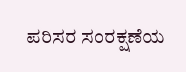ಪರಿಸರ ಸಂರಕ್ಷಣೆಯ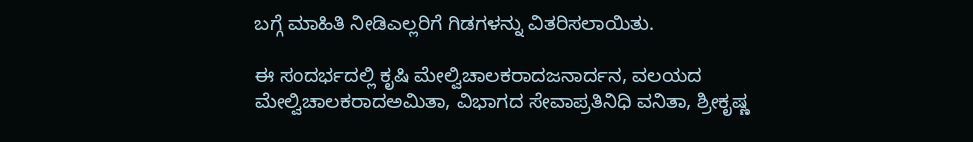ಬಗ್ಗೆ ಮಾಹಿತಿ ನೀಡಿಎಲ್ಲರಿಗೆ ಗಿಡಗಳನ್ನು ವಿತರಿಸಲಾಯಿತು.

ಈ ಸಂದರ್ಭದಲ್ಲಿ ಕೃಷಿ ಮೇಲ್ವಿಚಾಲಕರಾದಜನಾರ್ದನ, ವಲಯದ ಮೇಲ್ವಿಚಾಲಕರಾದಅಮಿತಾ, ವಿಭಾಗದ ಸೇವಾಪ್ರತಿನಿಧಿ ವನಿತಾ, ಶ್ರೀಕೃಷ್ಣ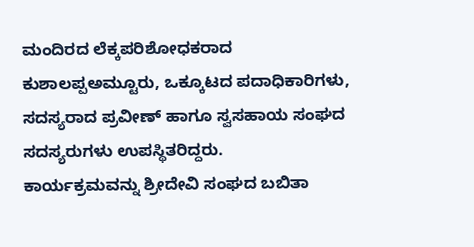ಮಂದಿರದ ಲೆಕ್ಕಪರಿಶೋಧಕರಾದ ಕುಶಾಲಪ್ಪಅಮ್ಟೂರು, ಒಕ್ಕೂಟದ ಪದಾಧಿಕಾರಿಗಳು, ಸದಸ್ಯರಾದ ಪ್ರವೀಣ್ ಹಾಗೂ ಸ್ವಸಹಾಯ ಸಂಘದ ಸದಸ್ಯರುಗಳು ಉಪಸ್ಥಿತರಿದ್ದರು.
ಕಾರ್ಯಕ್ರಮವನ್ನು ಶ್ರೀದೇವಿ ಸಂಘದ ಬಬಿತಾ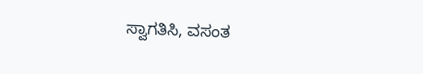ಸ್ವಾಗತಿಸಿ, ವಸಂತ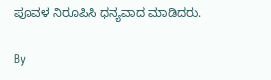ಪೂವಳ ನಿರೂಪಿಸಿ ಧನ್ಯವಾದ ಮಾಡಿದರು.

By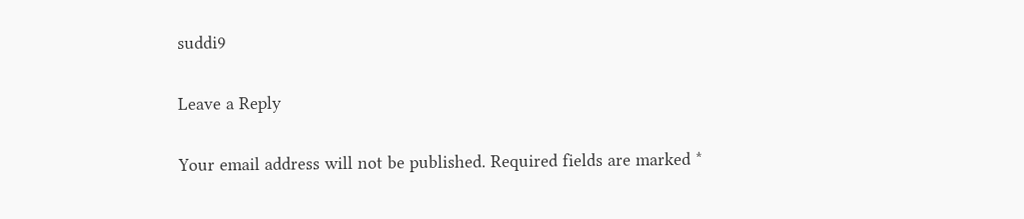suddi9

Leave a Reply

Your email address will not be published. Required fields are marked *